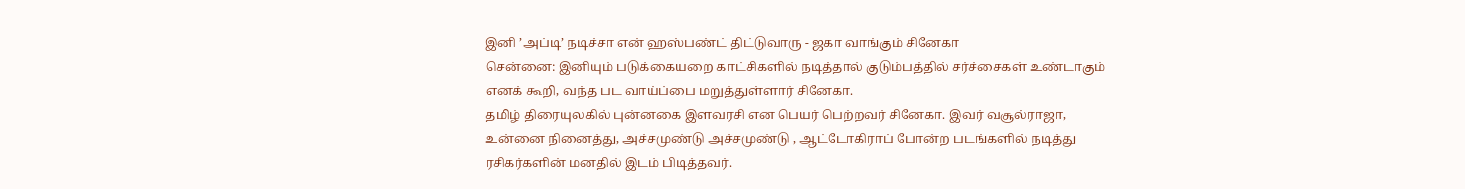இனி ’அப்டி’ நடிச்சா என் ஹஸ்பண்ட் திட்டுவாரு - ஜகா வாங்கும் சினேகா
சென்னை: இனியும் படுக்கையறை காட்சிகளில் நடித்தால் குடும்பத்தில் சர்ச்சைகள் உண்டாகும் எனக் கூறி, வந்த பட வாய்ப்பை மறுத்துள்ளார் சினேகா.
தமிழ் திரையுலகில் புன்னகை இளவரசி என பெயர் பெற்றவர் சினேகா. இவர் வசூல்ராஜா, உன்னை நினைத்து, அச்சமுண்டு அச்சமுண்டு , ஆட்டோகிராப் போன்ற படங்களில் நடித்து ரசிகர்களின் மனதில் இடம் பிடித்தவர்.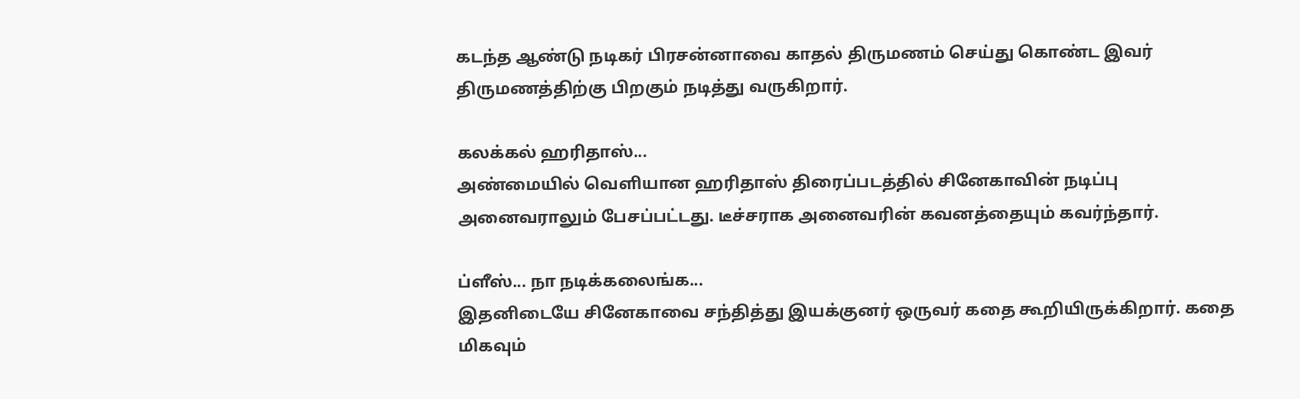கடந்த ஆண்டு நடிகர் பிரசன்னாவை காதல் திருமணம் செய்து கொண்ட இவர் திருமணத்திற்கு பிறகும் நடித்து வருகிறார்.

கலக்கல் ஹரிதாஸ்...
அண்மையில் வெளியான ஹரிதாஸ் திரைப்படத்தில் சினேகாவின் நடிப்பு அனைவராலும் பேசப்பட்டது. டீச்சராக அனைவரின் கவனத்தையும் கவர்ந்தார்.

ப்ளீஸ்... நா நடிக்கலைங்க...
இதனிடையே சினேகாவை சந்தித்து இயக்குனர் ஒருவர் கதை கூறியிருக்கிறார். கதை மிகவும்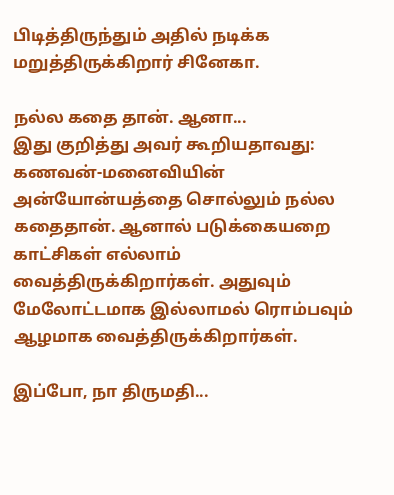பிடித்திருந்தும் அதில் நடிக்க மறுத்திருக்கிறார் சினேகா.

நல்ல கதை தான். ஆனா...
இது குறித்து அவர் கூறியதாவது: கணவன்-மனைவியின் அன்யோன்யத்தை சொல்லும் நல்ல கதைதான். ஆனால் படுக்கையறை காட்சிகள் எல்லாம் வைத்திருக்கிறார்கள். அதுவும் மேலோட்டமாக இல்லாமல் ரொம்பவும் ஆழமாக வைத்திருக்கிறார்கள்.

இப்போ, நா திருமதி...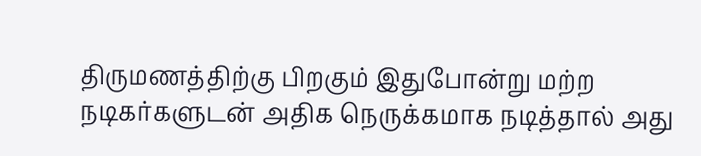திருமணத்திற்கு பிறகும் இதுபோன்று மற்ற நடிகர்களுடன் அதிக நெருக்கமாக நடித்தால் அது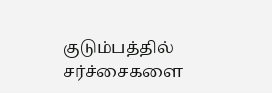குடும்பத்தில் சர்ச்சைகளை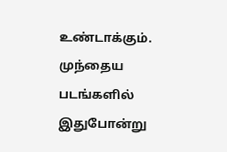உண்டாக்கும். முந்தைய படங்களில் இதுபோன்று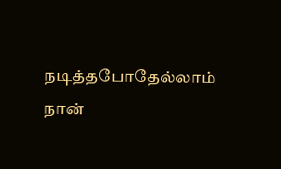நடித்தபோதேல்லாம் நான்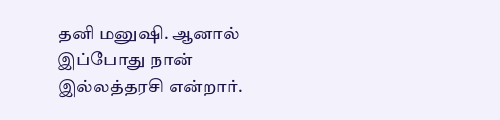தனி மனுஷி. ஆனால் இப்போது நான் இல்லத்தரசி என்றார்.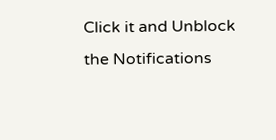Click it and Unblock the Notifications